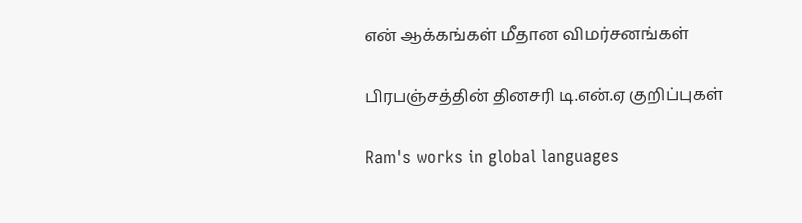என் ஆக்கங்கள் மீதான விமர்சனங்கள்

பிரபஞ்சத்தின் தினசரி டி.என்.ஏ குறிப்புகள்

Ram's works in global languages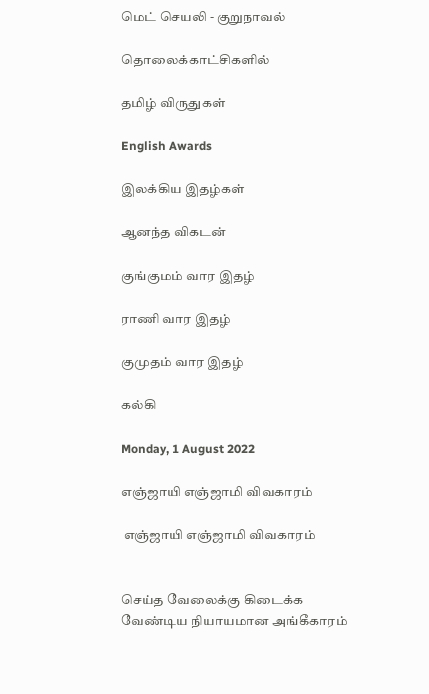மெட் செயலி - குறுநாவல்

தொலைக்காட்சிகளில்

தமிழ் விருதுகள்

English Awards

இலக்கிய இதழ்கள்

ஆனந்த விகடன்

குங்குமம் வார இதழ்

ராணி வார இதழ்

குமுதம் வார இதழ்

கல்கி

Monday, 1 August 2022

எஞ்ஜாயி எஞ்ஜாமி விவகாரம்

 எஞ்ஜாயி எஞ்ஜாமி விவகாரம்


செய்த வேலைக்கு கிடைக்க வேண்டிய நியாயமான அங்கீகாரம்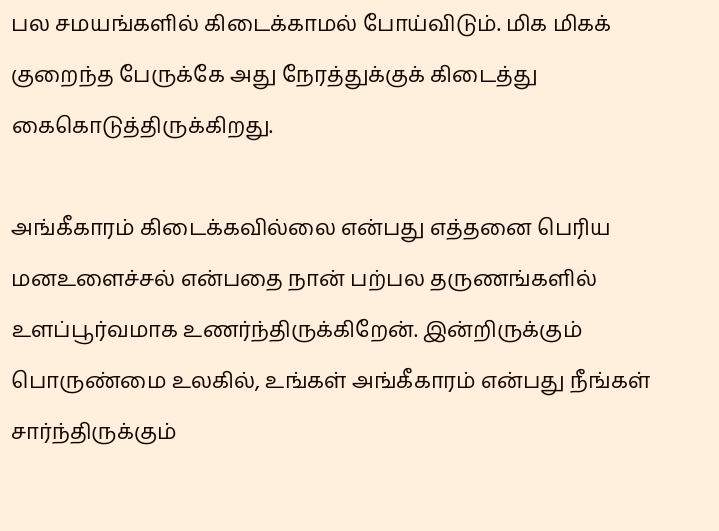பல சமயங்களில் கிடைக்காமல் போய்விடும். மிக மிகக் குறைந்த பேருக்கே அது நேரத்துக்குக் கிடைத்து கைகொடுத்திருக்கிறது.

அங்கீகாரம் கிடைக்கவில்லை என்பது எத்தனை பெரிய மனஉளைச்சல் என்பதை நான் பற்பல தருணங்களில் உளப்பூர்வமாக உணர்ந்திருக்கிறேன். இன்றிருக்கும் பொருண்மை உலகில், உங்கள் அங்கீகாரம் என்பது நீங்கள் சார்ந்திருக்கும்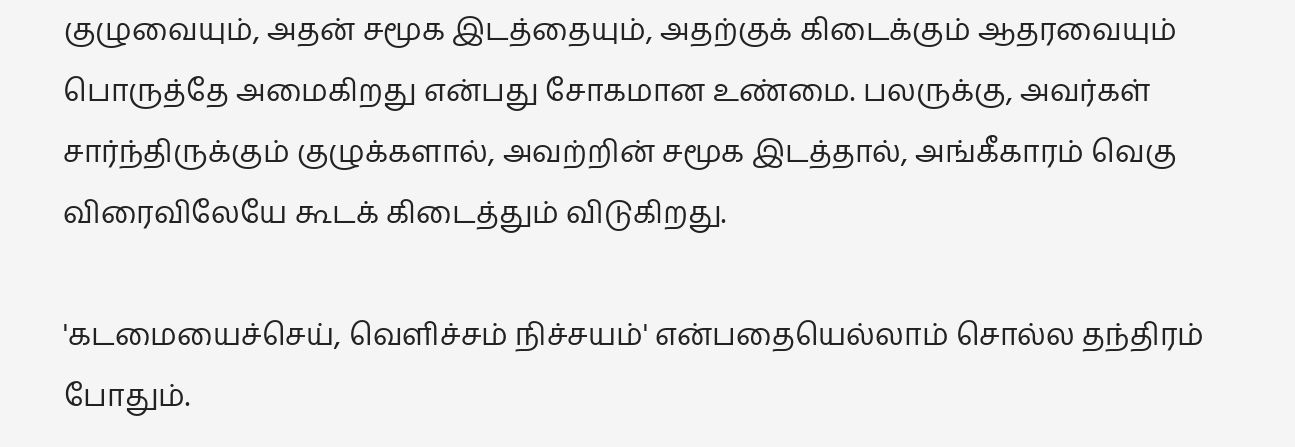குழுவையும், அதன் சமூக இடத்தையும், அதற்குக் கிடைக்கும் ஆதரவையும் பொருத்தே அமைகிறது என்பது சோகமான உண்மை. பலருக்கு, அவர்கள் சார்ந்திருக்கும் குழுக்களால், அவற்றின் சமூக இடத்தால், அங்கீகாரம் வெகு விரைவிலேயே கூடக் கிடைத்தும் விடுகிறது.

'கடமையைச்செய், வெளிச்சம் நிச்சயம்' என்பதையெல்லாம் சொல்ல தந்திரம் போதும்.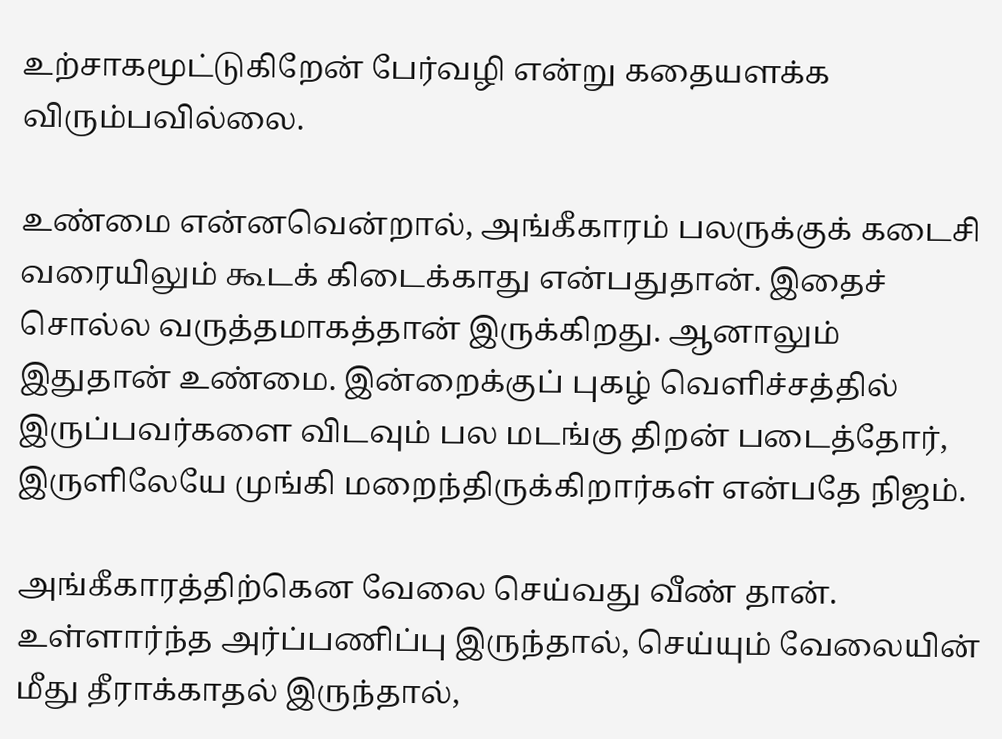உற்சாகமூட்டுகிறேன் பேர்வழி என்று கதையளக்க விரும்பவில்லை.

உண்மை என்னவென்றால், அங்கீகாரம் பலருக்குக் கடைசி வரையிலும் கூடக் கிடைக்காது என்பதுதான். இதைச் சொல்ல வருத்தமாகத்தான் இருக்கிறது. ஆனாலும் இதுதான் உண்மை. இன்றைக்குப் புகழ் வெளிச்சத்தில் இருப்பவர்களை விடவும் பல மடங்கு திறன் படைத்தோர், இருளிலேயே முங்கி மறைந்திருக்கிறார்கள் என்பதே நிஜம்.

அங்கீகாரத்திற்கென வேலை செய்வது வீண் தான். உள்ளார்ந்த அர்ப்பணிப்பு இருந்தால், செய்யும் வேலையின் மீது தீராக்காதல் இருந்தால்,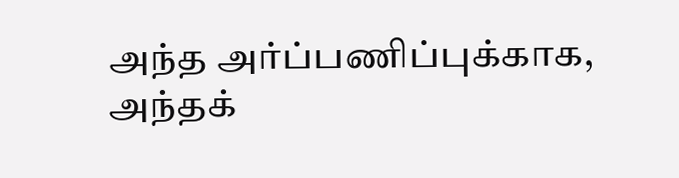அந்த அர்ப்பணிப்புக்காக, அந்தக்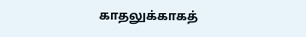காதலுக்காகத்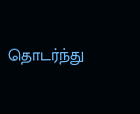தொடர்ந்து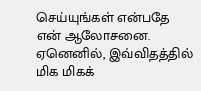செய்யுங்கள் என்பதே என் ஆலோசனை. ஏனெனில், இவ்விதத்தில் மிக மிகக்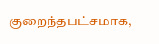குறைந்தபட்சமாக,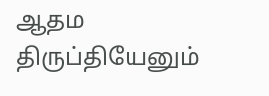ஆதம திருப்தியேனும்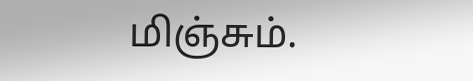மிஞ்சும்.